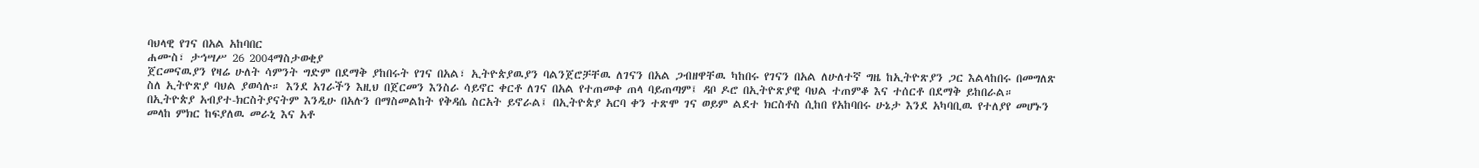ባህላዊ የገና በአል አከባበር
ሐሙስ፣ ታኅሣሥ 26 2004ማስታወቂያ
ጀርመናዉያን የዛሬ ሁለት ሳምንት ግድም በደማቅ ያከበሩት የገና በአል፣ ኢትዮጵያዉያን ባልንጀሮቻቸዉ ለገናን በአል ጋብዘዋቸዉ ካከበሩ የገናን በአል ለሁለተኛ ግዜ ከኢትዮጽያን ጋር እልላከበሩ በመግለጽ ስለ ኢትዮጽያ ባህል ያወሳሉ። እንደ አገራችን እዚህ በጀርመን እንስራ ሳይኖር ቀርቶ ለገና በአል የተጠመቀ ጠላ ባይጠጣም፤ ዳቦ ዶሮ በኢትዮጽያዊ ባህል ተጠምቆ እና ተሰርቶ በደማቅ ይከበራል። በኢትዮጵያ አብያተ-ክርስትያናትም እንዲሁ በአሉን በማስመልከት የቅዳሴ ስርአት ይኖራል፤ በኢትዮጵያ አርባ ቀን ተጽሞ ገና ወይም ልደተ ክርስቶስ ሲከበ የአከባበሩ ሁኔታ እንደ አካባቢዉ የተለያየ መሆኑን መላከ ምክር ከፍያለዉ መራኒ እና አቶ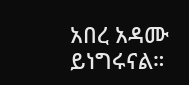አበረ አዳሙ ይነግሩናል።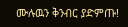ሙሉዉን ቅንብር ያድምጡ!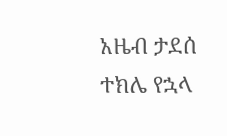አዜብ ታደሰ
ተክሌ የኋላ